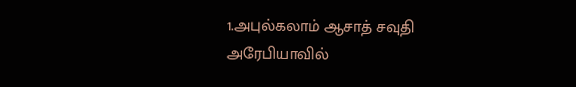1.அபுல்கலாம் ஆசாத் சவுதி அரேபியாவில்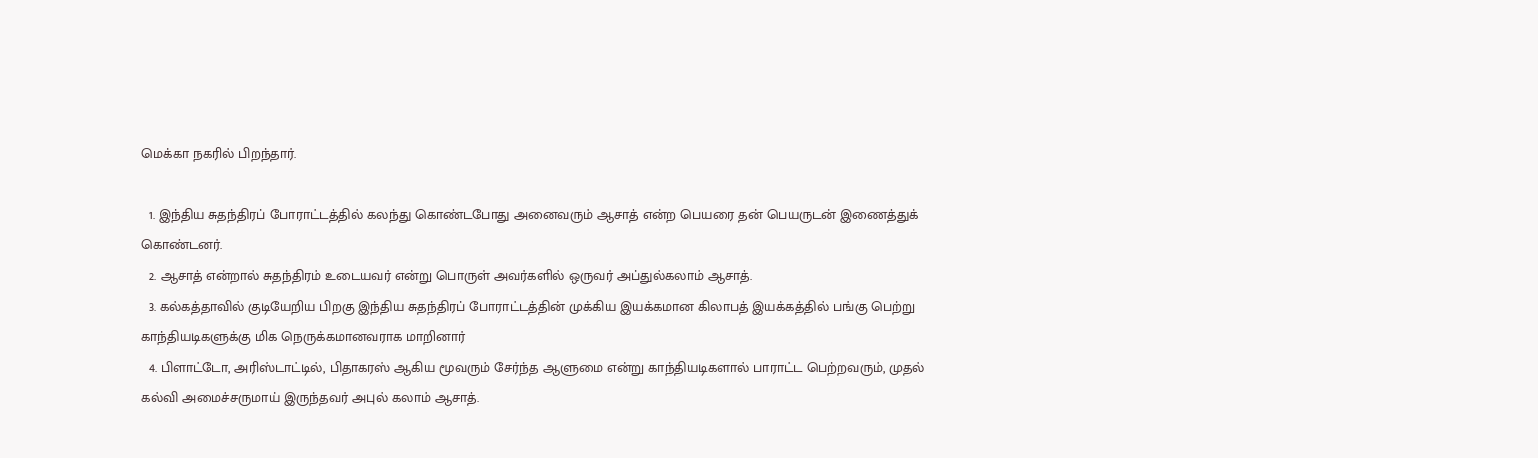மெக்கா நகரில் பிறந்தார்.

  1. இந்திய சுதந்திரப் போராட்டத்தில் கலந்து கொண்டபோது அனைவரும் ஆசாத் என்ற பெயரை தன் பெயருடன் இணைத்துக் கொண்டனர்.
  2. ஆசாத் என்றால் சுதந்திரம் உடையவர் என்று பொருள் அவர்களில் ஒருவர் அப்துல்கலாம் ஆசாத்.
  3. கல்கத்தாவில் குடியேறிய பிறகு இந்திய சுதந்திரப் போராட்டத்தின் முக்கிய இயக்கமான கிலாபத் இயக்கத்தில் பங்கு பெற்று காந்தியடிகளுக்கு மிக நெருக்கமானவராக மாறினார்
  4. பிளாட்டோ, அரிஸ்டாட்டில், பிதாகரஸ் ஆகிய மூவரும் சேர்ந்த ஆளுமை என்று காந்தியடிகளால் பாராட்ட பெற்றவரும், முதல் கல்வி அமைச்சருமாய் இருந்தவர் அபுல் கலாம் ஆசாத்.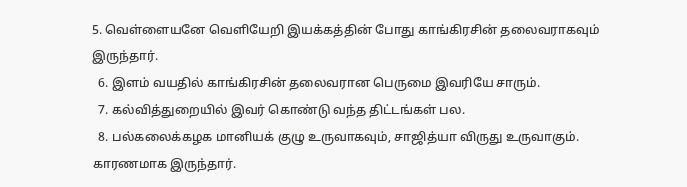5. வெள்ளையனே வெளியேறி இயக்கத்தின் போது காங்கிரசின் தலைவராகவும் இருந்தார்.
  6. இளம் வயதில் காங்கிரசின் தலைவரான பெருமை இவரியே சாரும்.
  7. கல்வித்துறையில் இவர் கொண்டு வந்த திட்டங்கள் பல.
  8. பல்கலைக்கழக மானியக் குழு உருவாகவும், சாஜித்யா விருது உருவாகும். காரணமாக இருந்தார்.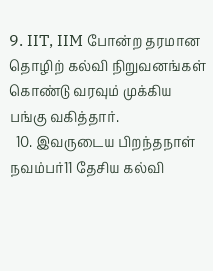9. IIT, IIM போன்ற தரமான தொழிற் கல்வி நிறுவனங்கள் கொண்டு வரவும் முக்கிய பங்கு வகித்தார்.
  10. இவருடைய பிறந்தநாள் நவம்பர்11 தேசிய கல்வி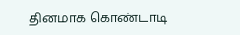தினமாக கொண்டாடி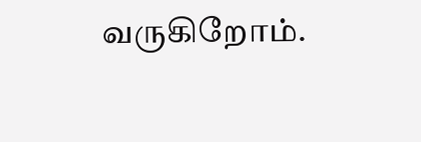வருகிறோம்.